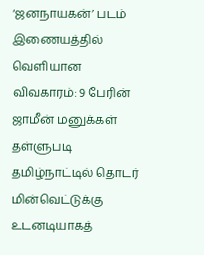‘ஜனநாயகன்’ படம் இணையத்தில் வெளியான விவகாரம்: 9 பேரின் ஜாமீன் மனுக்கள் தள்ளுபடி தமிழ்நாட்டில் தொடர் மின்வெட்டுக்கு உடனடியாகத்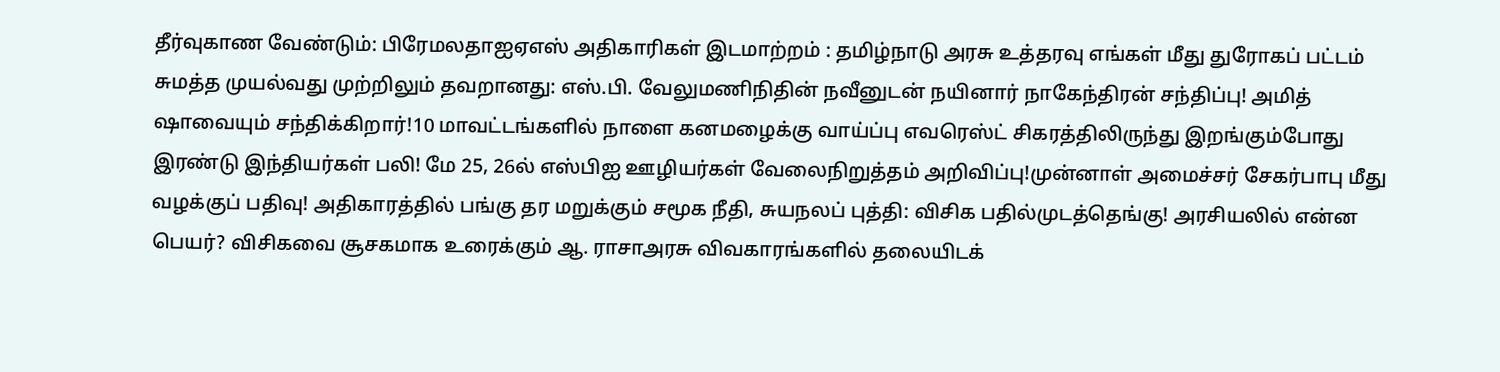தீர்வுகாண வேண்டும்: பிரேமலதாஐஏஎஸ் அதிகாரிகள் இடமாற்றம் : தமிழ்நாடு அரசு உத்தரவு எங்கள் மீது துரோகப் பட்டம் சுமத்த முயல்வது முற்றிலும் தவறானது: எஸ்.பி. வேலுமணிநிதின் நவீனுடன் நயினார் நாகேந்திரன் சந்திப்பு! அமித் ஷாவையும் சந்திக்கிறார்!10 மாவட்டங்களில் நாளை கனமழைக்கு வாய்ப்பு எவரெஸ்ட் சிகரத்திலிருந்து இறங்கும்போது இரண்டு இந்தியர்கள் பலி! மே 25, 26ல் எஸ்பிஐ ஊழியர்கள் வேலைநிறுத்தம் அறிவிப்பு!முன்னாள் அமைச்சர் சேகர்பாபு மீது வழக்குப் பதிவு! அதிகாரத்தில் பங்கு தர மறுக்கும் சமூக நீதி, சுயநலப் புத்தி: விசிக பதில்முடத்தெங்கு! அரசியலில் என்ன பெயர்? விசிகவை சூசகமாக உரைக்கும் ஆ. ராசாஅரசு விவகாரங்களில் தலையிடக்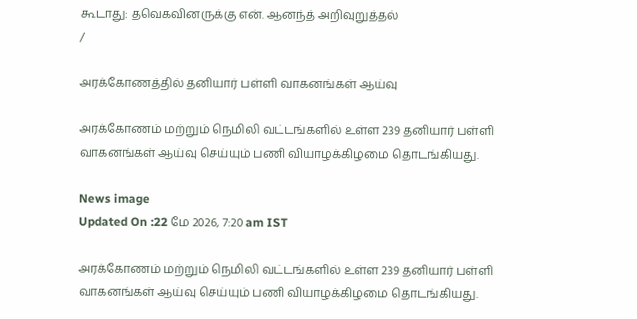கூடாது: தவெகவினருக்கு என். ஆனந்த் அறிவுறுத்தல்
/

அரக்கோணத்தில் தனியார் பள்ளி வாகனங்கள் ஆய்வு

அரக்கோணம் மற்றும் நெமிலி வட்டங்களில் உள்ள 239 தனியார் பள்ளி வாகனங்கள் ஆய்வு செய்யும் பணி வியாழக்கிழமை தொடங்கியது.

News image
Updated On :22 மே 2026, 7:20 am IST

அரக்கோணம் மற்றும் நெமிலி வட்டங்களில் உள்ள 239 தனியார் பள்ளி வாகனங்கள் ஆய்வு செய்யும் பணி வியாழக்கிழமை தொடங்கியது.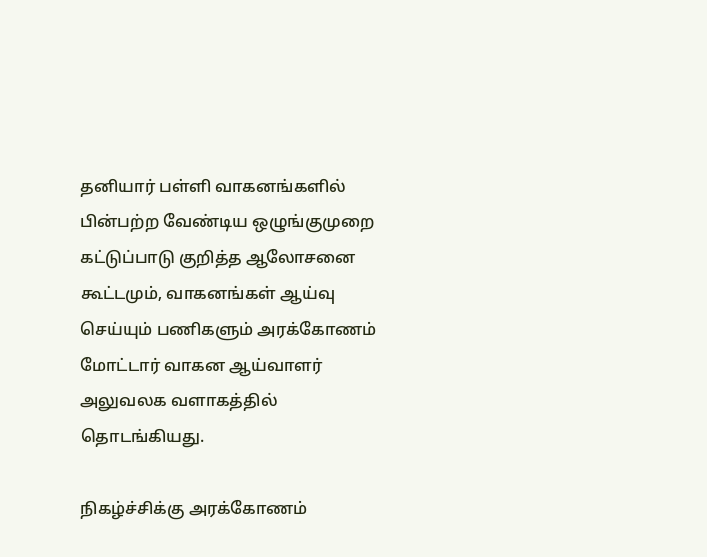தனியார் பள்ளி வாகனங்களில் பின்பற்ற வேண்டிய ஒழுங்குமுறை கட்டுப்பாடு குறித்த ஆலோசனை கூட்டமும், வாகனங்கள் ஆய்வு செய்யும் பணிகளும் அரக்கோணம் மோட்டார் வாகன ஆய்வாளர் அலுவலக வளாகத்தில் தொடங்கியது.

நிகழ்ச்சிக்கு அரக்கோணம்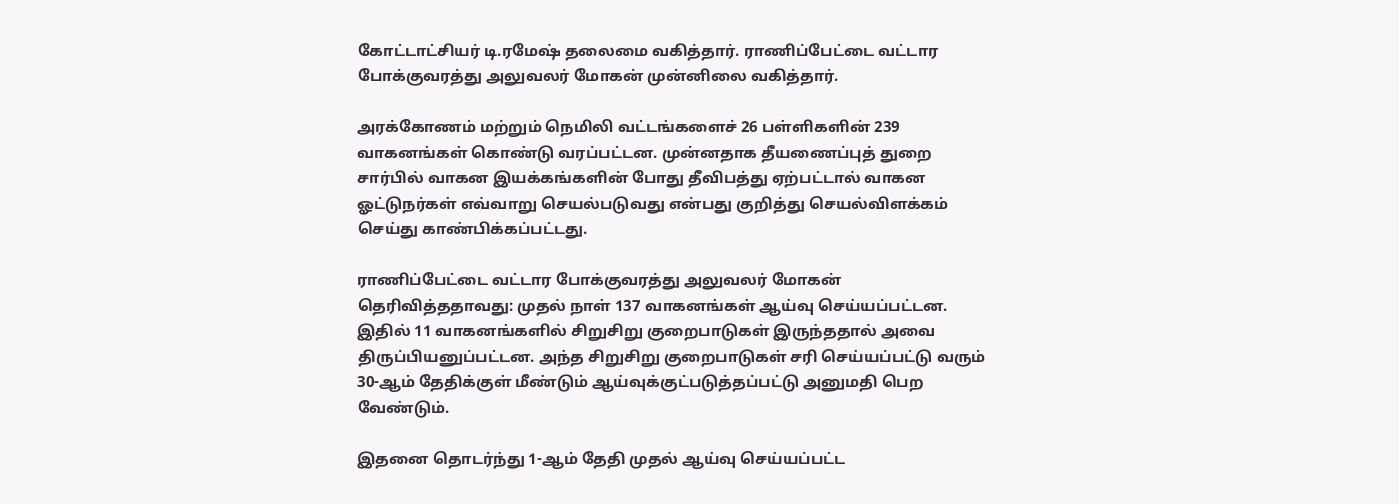கோட்டாட்சியர் டி.ரமேஷ் தலைமை வகித்தார். ராணிப்பேட்டை வட்டார போக்குவரத்து அலுவலர் மோகன் முன்னிலை வகித்தார்.

அரக்கோணம் மற்றும் நெமிலி வட்டங்களைச் 26 பள்ளிகளின் 239 வாகனங்கள் கொண்டு வரப்பட்டன. முன்னதாக தீயணைப்புத் துறை சார்பில் வாகன இயக்கங்களின் போது தீவிபத்து ஏற்பட்டால் வாகன ஓட்டுநர்கள் எவ்வாறு செயல்படுவது என்பது குறித்து செயல்விளக்கம் செய்து காண்பிக்கப்பட்டது.

ராணிப்பேட்டை வட்டார போக்குவரத்து அலுவலர் மோகன் தெரிவித்ததாவது: முதல் நாள் 137 வாகனங்கள் ஆய்வு செய்யப்பட்டன. இதில் 11 வாகனங்களில் சிறுசிறு குறைபாடுகள் இருந்ததால் அவை திருப்பியனுப்பட்டன. அந்த சிறுசிறு குறைபாடுகள் சரி செய்யப்பட்டு வரும் 30-ஆம் தேதிக்குள் மீண்டும் ஆய்வுக்குட்படுத்தப்பட்டு அனுமதி பெற வேண்டும்.

இதனை தொடர்ந்து 1-ஆம் தேதி முதல் ஆய்வு செய்யப்பட்ட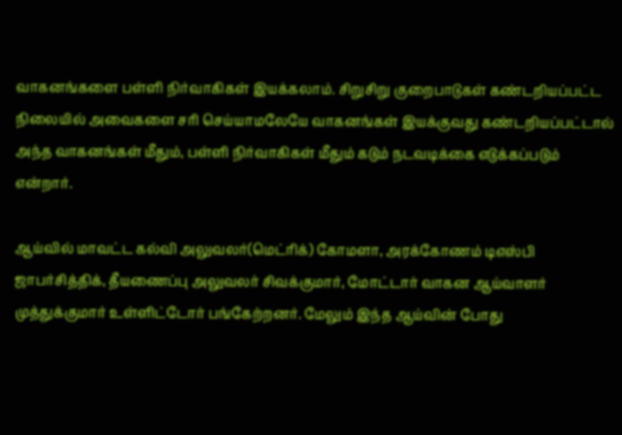வாகனங்களை பள்ளி நிர்வாகிகள் இயக்கலாம். சிறுசிறு குறைபாடுகள் கண்டறியப்பட்ட நிலையில் அவைகளை சரி செய்யாமலேயே வாகனங்கள் இயக்குவது கண்டறியப்பட்டால் அந்த வாகனங்கள் மீதும், பள்ளி நிர்வாகிகள் மீதும் கடும் நடவடிக்கை எடுக்கப்படும் என்றார்.

ஆய்வில் மாவட்ட கல்வி அலுவலர்(மெட்ரிக்) கோமளா, அரக்கோணம் டிஎஸ்பி ஜாபர்சித்திக், தீயணைப்பு அலுவலர் சிவக்குமார், மோட்டார் வாகன ஆய்வாளர் முத்துக்குமார் உள்ளிட்டோர் பங்கேற்றனர். மேலும் இந்த ஆய்வின் போது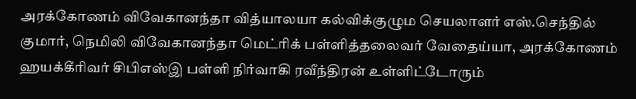அரக்கோணம் விவேகானந்தா வித்யாலயா கல்விக்குழும செயலாளர் எஸ்.செந்தில் குமார், நெமிலி விவேகானந்தா மெட்ரிக் பள்ளித்தலைவர் வேதைய்யா, அரக்கோணம் ஹயக்கீரிவர் சிபிஎஸ்இ பள்ளி நிர்வாகி ரவீந்திரன் உள்ளிட்டோரும்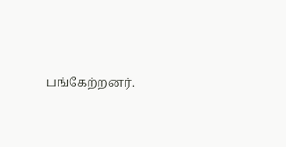பங்கேற்றனர்.